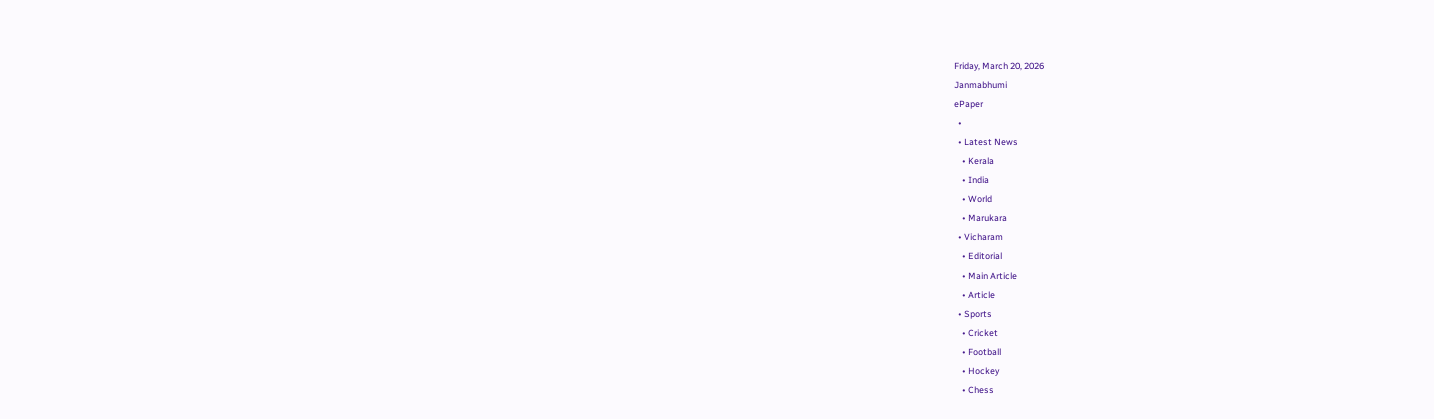Friday, March 20, 2026
Janmabhumi
ePaper
  •
  • Latest News
    • Kerala
    • India
    • World
    • Marukara
  • Vicharam
    • Editorial
    • Main Article
    • Article
  • Sports
    • Cricket
    • Football
    • Hockey
    • Chess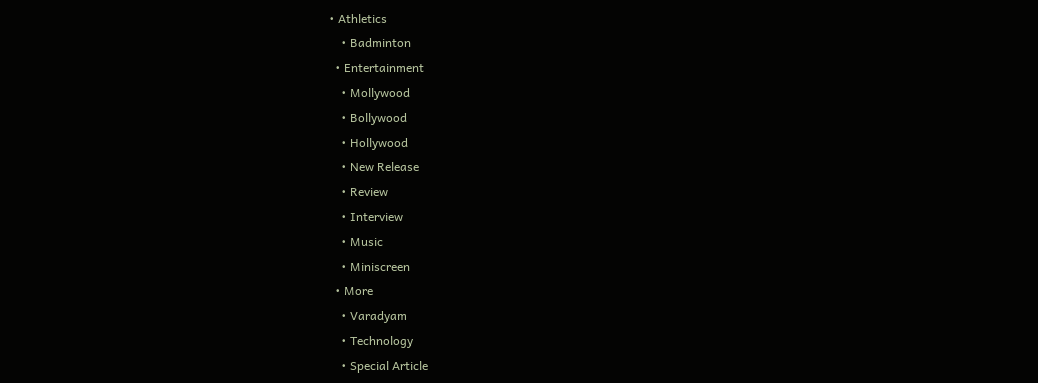• Athletics
    • Badminton
  • Entertainment
    • Mollywood
    • Bollywood
    • Hollywood
    • New Release
    • Review
    • Interview
    • Music
    • Miniscreen
  • More
    • Varadyam
    • Technology
    • Special Article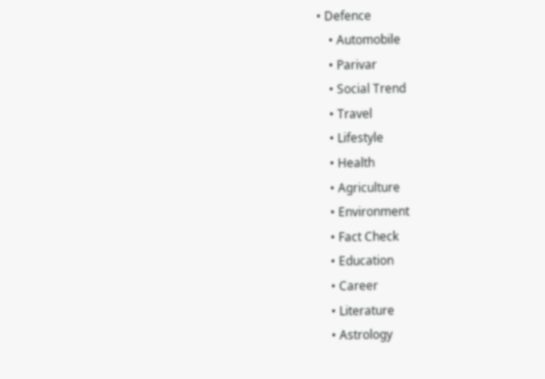• Defence
    • Automobile
    • Parivar
    • Social Trend
    • Travel
    • Lifestyle
    • Health
    • Agriculture
    • Environment
    • Fact Check
    • Education
    • Career
    • Literature
    • Astrology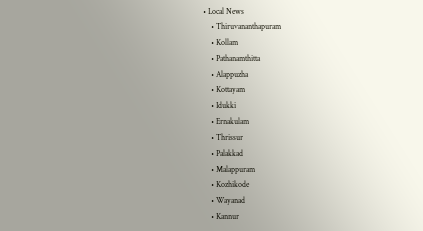• Local News
    • Thiruvananthapuram
    • Kollam
    • Pathanamthitta
    • Alappuzha
    • Kottayam
    • Idukki
    • Ernakulam
    • Thrissur
    • Palakkad
    • Malappuram
    • Kozhikode
    • Wayanad
    • Kannur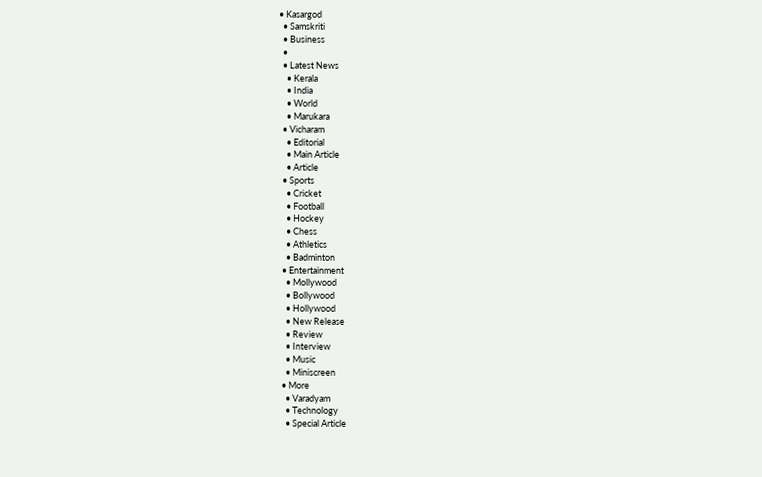• Kasargod
  • Samskriti
  • Business
  •
  • Latest News
    • Kerala
    • India
    • World
    • Marukara
  • Vicharam
    • Editorial
    • Main Article
    • Article
  • Sports
    • Cricket
    • Football
    • Hockey
    • Chess
    • Athletics
    • Badminton
  • Entertainment
    • Mollywood
    • Bollywood
    • Hollywood
    • New Release
    • Review
    • Interview
    • Music
    • Miniscreen
  • More
    • Varadyam
    • Technology
    • Special Article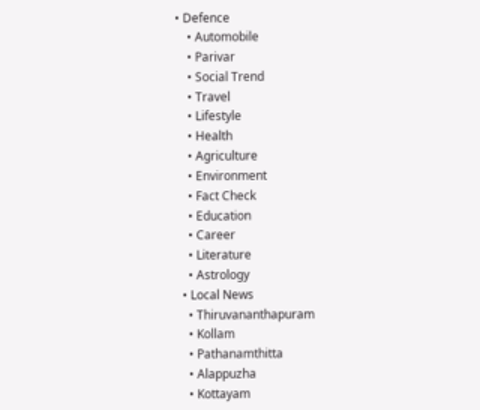• Defence
    • Automobile
    • Parivar
    • Social Trend
    • Travel
    • Lifestyle
    • Health
    • Agriculture
    • Environment
    • Fact Check
    • Education
    • Career
    • Literature
    • Astrology
  • Local News
    • Thiruvananthapuram
    • Kollam
    • Pathanamthitta
    • Alappuzha
    • Kottayam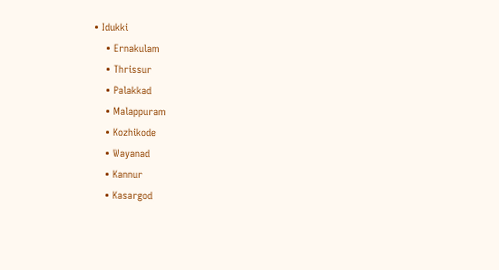• Idukki
    • Ernakulam
    • Thrissur
    • Palakkad
    • Malappuram
    • Kozhikode
    • Wayanad
    • Kannur
    • Kasargod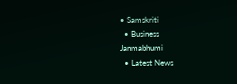• Samskriti
  • Business
Janmabhumi
  • Latest News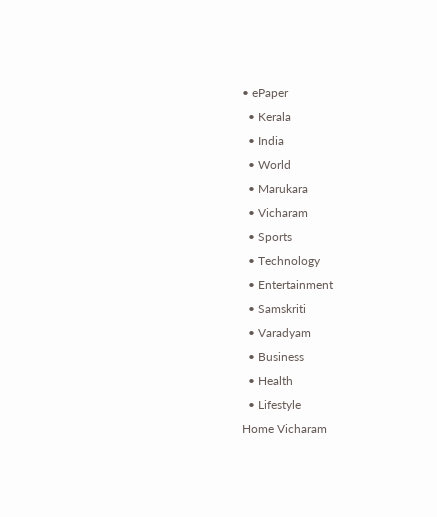• ePaper
  • Kerala
  • India
  • World
  • Marukara
  • Vicharam
  • Sports
  • Technology
  • Entertainment
  • Samskriti
  • Varadyam
  • Business
  • Health
  • Lifestyle
Home Vicharam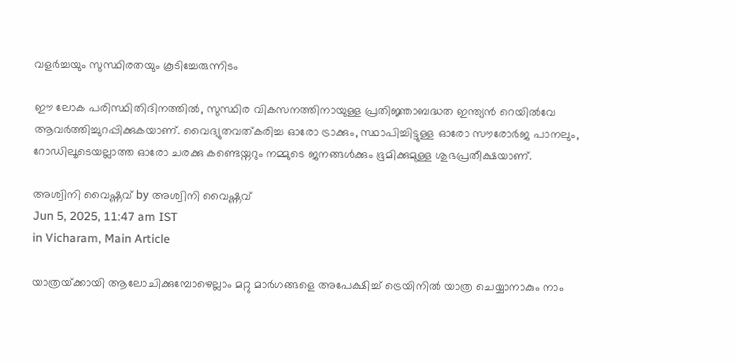വളര്‍ച്ചയും സുസ്ഥിരതയും കൂടിച്ചേരുന്നിടം

ഈ ലോക പരിസ്ഥിതിദിനത്തില്‍, സുസ്ഥിര വികസനത്തിനായുള്ള പ്രതിജ്ഞാബദ്ധത ഇന്ത്യന്‍ റെയില്‍വേ ആവര്‍ത്തിച്ചുറപ്പിക്കുകയാണ്. വൈദ്യുതവത്കരിച്ച ഓരോ ട്രാക്കും, സ്ഥാപിച്ചിട്ടുള്ള ഓരോ സൗരോര്‍ജ പാനലും, റോഡിലൂടെയല്ലാത്ത ഓരോ ചരക്കു കണ്ടെയ്നറും നമ്മുടെ ജനങ്ങള്‍ക്കും ഭൂമിക്കുമുള്ള ശുഭപ്രതീക്ഷയാണ്.

അശ്വിനി വൈഷ്ണവ് by അശ്വിനി വൈഷ്ണവ്
Jun 5, 2025, 11:47 am IST
in Vicharam, Main Article

യാത്രയ്‌ക്കായി ആലോചിക്കുമ്പോഴെല്ലാം മറ്റു മാര്‍ഗങ്ങളെ അപേക്ഷിച്ച് ട്രെയിനില്‍ യാത്ര ചെയ്യാനാകും നാം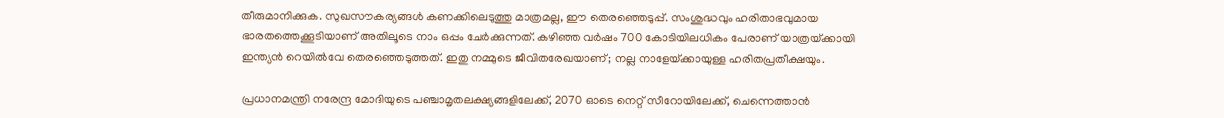തീരുമാനിക്കുക. സുഖസൗകര്യങ്ങള്‍ കണക്കിലെടുത്തു മാത്രമല്ല, ഈ തെരഞ്ഞെടുപ്പ്. സംശുദ്ധവും ഹരിതാഭവുമായ ഭാരതത്തെക്കൂടിയാണ് അതിലൂടെ നാം ഒപ്പം ചേര്‍ക്കുന്നത്. കഴിഞ്ഞ വര്‍ഷം 700 കോടിയിലധികം പേരാണ് യാത്രയ്‌ക്കായി ഇന്ത്യന്‍ റെയില്‍വേ തെരഞ്ഞെടുത്തത്. ഇതു നമ്മുടെ ജീവിതരേഖയാണ്; നല്ല നാളേയ്‌ക്കായുള്ള ഹരിതപ്രതീക്ഷയും.

പ്രധാനമന്ത്രി നരേന്ദ്ര മോദിയുടെ പഞ്ചാമൃതലക്ഷ്യങ്ങളിലേക്ക്, 2070 ഓടെ നെറ്റ് സീറോയിലേക്ക്, ചെന്നെത്താന്‍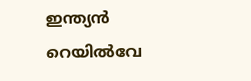ഇന്ത്യന്‍ റെയില്‍വേ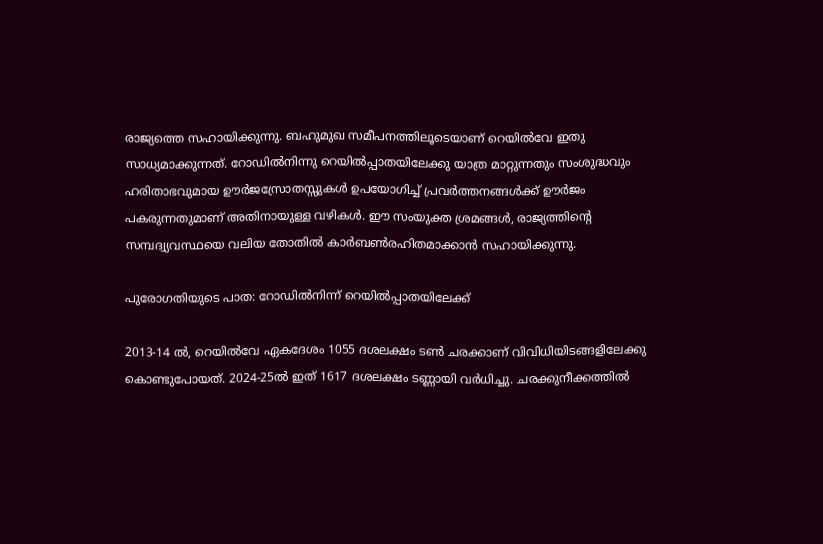രാജ്യത്തെ സഹായിക്കുന്നു. ബഹുമുഖ സമീപനത്തിലൂടെയാണ് റെയില്‍വേ ഇതു സാധ്യമാക്കുന്നത്. റോഡില്‍നിന്നു റെയില്‍പ്പാതയിലേക്കു യാത്ര മാറ്റുന്നതും സംശുദ്ധവും ഹരിതാഭവുമായ ഊര്‍ജസ്രോതസ്സുകള്‍ ഉപയോഗിച്ച് പ്രവര്‍ത്തനങ്ങള്‍ക്ക് ഊര്‍ജം പകരുന്നതുമാണ് അതിനായുള്ള വഴികള്‍. ഈ സംയുക്ത ശ്രമങ്ങള്‍, രാജ്യത്തിന്റെ സമ്പദ്വ്യവസ്ഥയെ വലിയ തോതില്‍ കാര്‍ബണ്‍രഹിതമാക്കാന്‍ സഹായിക്കുന്നു.

പുരോഗതിയുടെ പാത: റോഡില്‍നിന്ന് റെയില്‍പ്പാതയിലേക്ക്

2013-14 ല്‍, റെയില്‍വേ ഏകദേശം 1055 ദശലക്ഷം ടണ്‍ ചരക്കാണ് വിവിധിയിടങ്ങളിലേക്കു കൊണ്ടുപോയത്. 2024-25ല്‍ ഇത് 1617 ദശലക്ഷം ടണ്ണായി വര്‍ധിച്ചു. ചരക്കുനീക്കത്തില്‍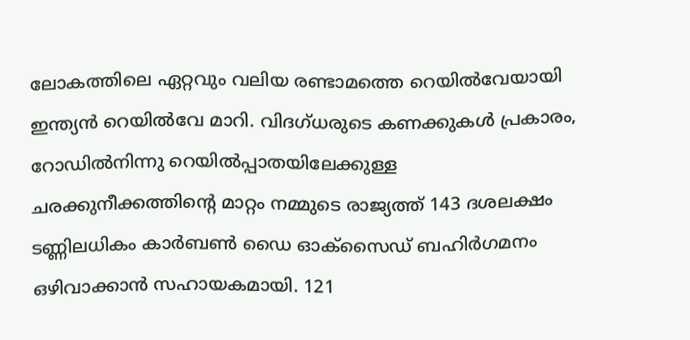ലോകത്തിലെ ഏറ്റവും വലിയ രണ്ടാമത്തെ റെയില്‍വേയായി ഇന്ത്യന്‍ റെയില്‍വേ മാറി. വിദഗ്ധരുടെ കണക്കുകള്‍ പ്രകാരം, റോഡില്‍നിന്നു റെയില്‍പ്പാതയിലേക്കുള്ള ചരക്കുനീക്കത്തിന്റെ മാറ്റം നമ്മുടെ രാജ്യത്ത് 143 ദശലക്ഷം ടണ്ണിലധികം കാര്‍ബണ്‍ ഡൈ ഓക്‌സൈഡ് ബഹിര്‍ഗമനം ഒഴിവാക്കാന്‍ സഹായകമായി. 121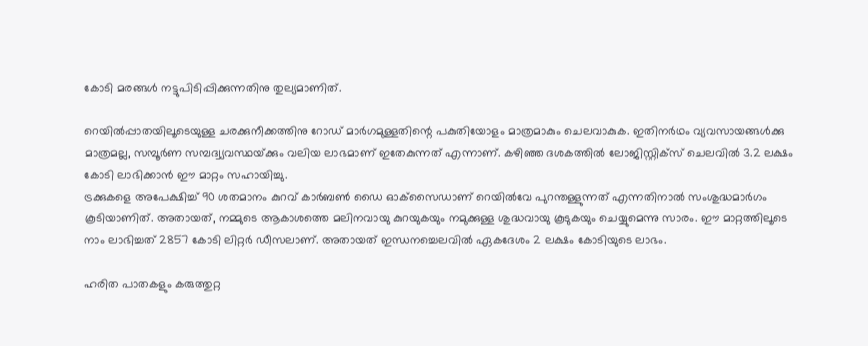കോടി മരങ്ങള്‍ നട്ടുപിടിപ്പിക്കുന്നതിനു തുല്യമാണിത്.

റെയില്‍പ്പാതയിലൂടെയുള്ള ചരക്കുനീക്കത്തിനു റോഡ് മാര്‍ഗമുള്ളതിന്റെ പകുതിയോളം മാത്രമാകും ചെലവാകുക. ഇതിനര്‍ഥം വ്യവസായങ്ങള്‍ക്കു മാത്രമല്ല, സമ്പൂര്‍ണ സമ്പദ്വ്യവസ്ഥയ്‌ക്കും വലിയ ലാഭമാണ് ഇതേകുന്നത് എന്നാണ്. കഴിഞ്ഞ ദശകത്തില്‍ ലോജിസ്റ്റിക്‌സ് ചെലവില്‍ 3.2 ലക്ഷം കോടി ലാഭിക്കാന്‍ ഈ മാറ്റം സഹായിച്ചു.
ട്രക്കുകളെ അപേക്ഷിച്ച് 90 ശതമാനം കുറവ് കാര്‍ബണ്‍ ഡൈ ഓക്‌സൈഡാണ് റെയില്‍വേ പുറന്തള്ളുന്നത് എന്നതിനാല്‍ സംശുദ്ധമാര്‍ഗം കൂടിയാണിത്. അതായത്, നമ്മുടെ ആകാശത്തെ മലിനവായു കുറയുകയും നമുക്കുള്ള ശുദ്ധവായു കൂടുകയും ചെയ്യുമെന്നു സാരം. ഈ മാറ്റത്തിലൂടെ നാം ലാഭിച്ചത് 2857 കോടി ലിറ്റര്‍ ഡീസലാണ്. അതായത് ഇന്ധനച്ചെലവില്‍ ഏകദേശം 2 ലക്ഷം കോടിയുടെ ലാഭം.

ഹരിത പാതകളും കരുത്തുറ്റ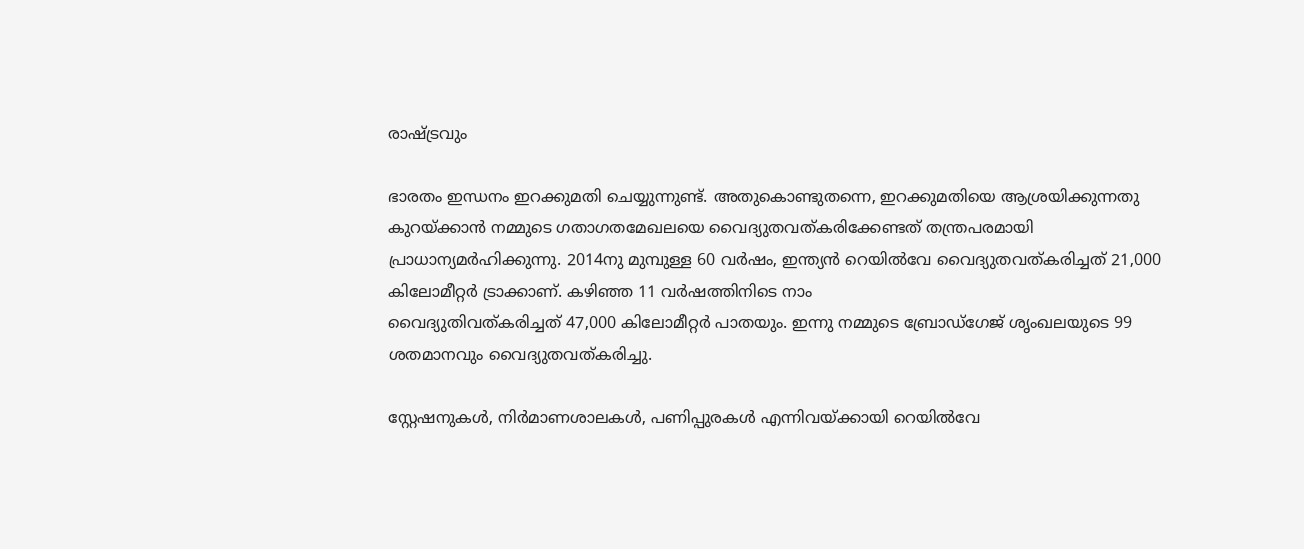രാഷ്‌ട്രവും

ഭാരതം ഇന്ധനം ഇറക്കുമതി ചെയ്യുന്നുണ്ട്. അതുകൊണ്ടുതന്നെ, ഇറക്കുമതിയെ ആശ്രയിക്കുന്നതു കുറയ്‌ക്കാന്‍ നമ്മുടെ ഗതാഗതമേഖലയെ വൈദ്യുതവത്കരിക്കേണ്ടത് തന്ത്രപരമായി പ്രാധാന്യമര്‍ഹിക്കുന്നു. 2014നു മുമ്പുള്ള 60 വര്‍ഷം, ഇന്ത്യന്‍ റെയില്‍വേ വൈദ്യുതവത്കരിച്ചത് 21,000 കിലോമീറ്റര്‍ ട്രാക്കാണ്. കഴിഞ്ഞ 11 വര്‍ഷത്തിനിടെ നാം
വൈദ്യുതിവത്കരിച്ചത് 47,000 കിലോമീറ്റര്‍ പാതയും. ഇന്നു നമ്മുടെ ബ്രോഡ്ഗേജ് ശൃംഖലയുടെ 99 ശതമാനവും വൈദ്യുതവത്കരിച്ചു.

സ്റ്റേഷനുകള്‍, നിര്‍മാണശാലകള്‍, പണിപ്പുരകള്‍ എന്നിവയ്‌ക്കായി റെയില്‍വേ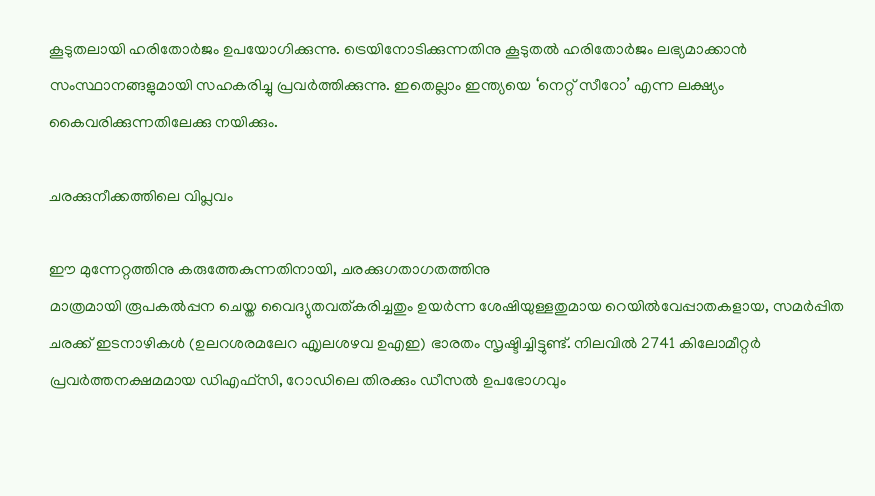കൂടുതലായി ഹരിതോര്‍ജം ഉപയോഗിക്കുന്നു. ട്രെയിനോടിക്കുന്നതിനു കൂടുതല്‍ ഹരിതോര്‍ജം ലഭ്യമാക്കാന്‍ സംസ്ഥാനങ്ങളുമായി സഹകരിച്ചു പ്രവര്‍ത്തിക്കുന്നു. ഇതെല്ലാം ഇന്ത്യയെ ‘നെറ്റ് സീറോ’ എന്ന ലക്ഷ്യം കൈവരിക്കുന്നതിലേക്കു നയിക്കും.

ചരക്കുനീക്കത്തിലെ വിപ്ലവം

ഈ മുന്നേറ്റത്തിനു കരുത്തേകുന്നതിനായി, ചരക്കുഗതാഗതത്തിനു
മാത്രമായി രൂപകല്‍പ്പന ചെയ്ത വൈദ്യുതവത്കരിച്ചതും ഉയര്‍ന്ന ശേഷിയുള്ളതുമായ റെയില്‍വേപ്പാതകളായ, സമര്‍പ്പിത ചരക്ക് ഇടനാഴികള്‍ (ഉലറശരമലേറ എൃലശഴവ ഉഎഇ) ഭാരതം സൃഷ്ടിച്ചിട്ടുണ്ട്. നിലവില്‍ 2741 കിലോമീറ്റര്‍ പ്രവര്‍ത്തനക്ഷമമായ ഡിഎഫ്‌സി, റോഡിലെ തിരക്കും ഡീസല്‍ ഉപഭോഗവും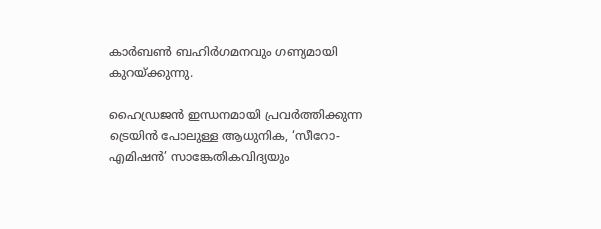കാര്‍ബണ്‍ ബഹിര്‍ഗമനവും ഗണ്യമായി കുറയ്‌ക്കുന്നു.

ഹൈഡ്രജന്‍ ഇന്ധനമായി പ്രവര്‍ത്തിക്കുന്ന ട്രെയിന്‍ പോലുള്ള ആധുനിക, ‘സീറോ-എമിഷന്‍’ സാങ്കേതികവിദ്യയും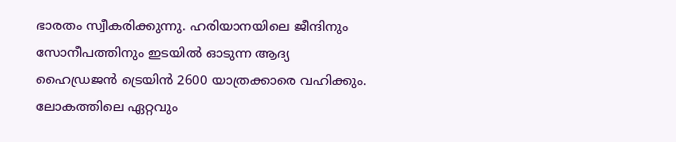ഭാരതം സ്വീകരിക്കുന്നു. ഹരിയാനയിലെ ജീന്ദിനും സോനീപത്തിനും ഇടയില്‍ ഓടുന്ന ആദ്യ ഹൈഡ്രജന്‍ ട്രെയിന്‍ 2600 യാത്രക്കാരെ വഹിക്കും. ലോകത്തിലെ ഏറ്റവും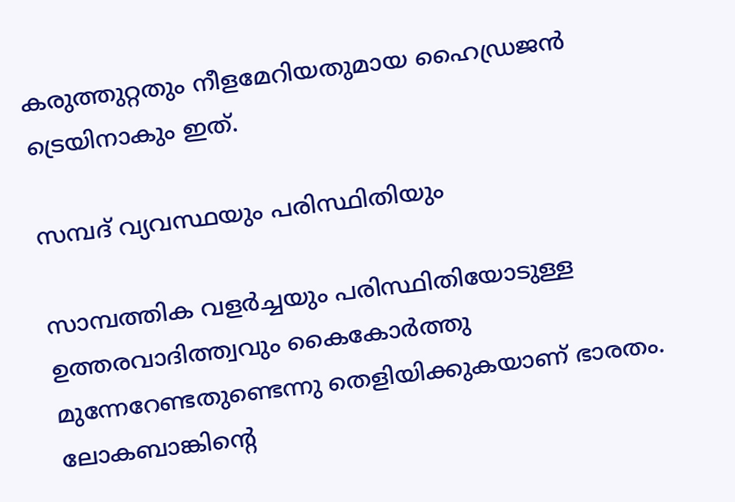കരുത്തുറ്റതും നീളമേറിയതുമായ ഹൈഡ്രജന്‍ ട്രെയിനാകും ഇത്.

സമ്പദ് വ്യവസ്ഥയും പരിസ്ഥിതിയും

സാമ്പത്തിക വളര്‍ച്ചയും പരിസ്ഥിതിയോടുള്ള ഉത്തരവാദിത്ത്വവും കൈകോര്‍ത്തു മുന്നേറേണ്ടതുണ്ടെന്നു തെളിയിക്കുകയാണ് ഭാരതം. ലോകബാങ്കിന്റെ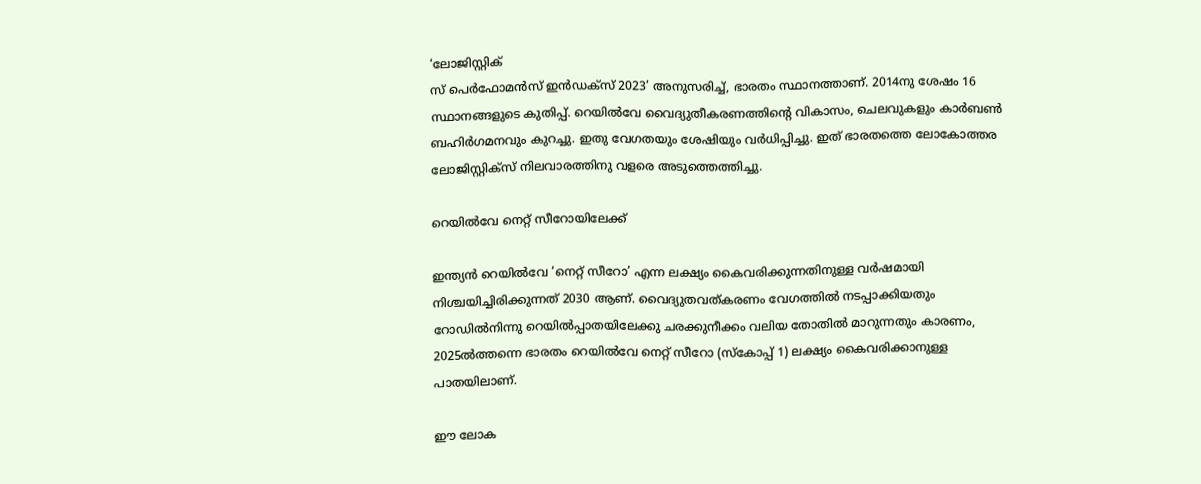‘ലോജിസ്റ്റിക്
സ് പെര്‍ഫോമന്‍സ് ഇന്‍ഡക്‌സ് 2023’ അനുസരിച്ച്, ഭാരതം സ്ഥാനത്താണ്. 2014നു ശേഷം 16 സ്ഥാനങ്ങളുടെ കുതിപ്പ്. റെയില്‍വേ വൈദ്യുതീകരണത്തിന്റെ വികാസം, ചെലവുകളും കാര്‍ബണ്‍ ബഹിര്‍ഗമനവും കുറച്ചു. ഇതു വേഗതയും ശേഷിയും വര്‍ധിപ്പിച്ചു. ഇത് ഭാരതത്തെ ലോകോത്തര ലോജിസ്റ്റിക്‌സ് നിലവാരത്തിനു വളരെ അടുത്തെത്തിച്ചു.

റെയില്‍വേ നെറ്റ് സീറോയിലേക്ക്

ഇന്ത്യന്‍ റെയില്‍വേ ‘നെറ്റ് സീറോ’ എന്ന ലക്ഷ്യം കൈവരിക്കുന്നതിനുള്ള വര്‍ഷമായി നിശ്ചയിച്ചിരിക്കുന്നത് 2030 ആണ്. വൈദ്യുതവത്കരണം വേഗത്തില്‍ നടപ്പാക്കിയതും റോഡില്‍നിന്നു റെയില്‍പ്പാതയിലേക്കു ചരക്കുനീക്കം വലിയ തോതില്‍ മാറുന്നതും കാരണം, 2025ല്‍ത്തന്നെ ഭാരതം റെയില്‍വേ നെറ്റ് സീറോ (സ്‌കോപ്പ് 1) ലക്ഷ്യം കൈവരിക്കാനുള്ള പാതയിലാണ്.

ഈ ലോക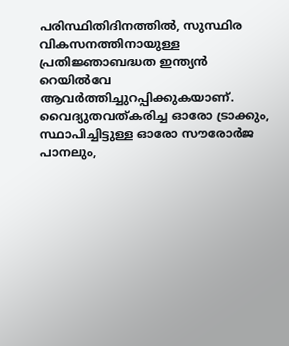പരിസ്ഥിതിദിനത്തില്‍, സുസ്ഥിര വികസനത്തിനായുള്ള പ്രതിജ്ഞാബദ്ധത ഇന്ത്യന്‍ റെയില്‍വേ ആവര്‍ത്തിച്ചുറപ്പിക്കുകയാണ്. വൈദ്യുതവത്കരിച്ച ഓരോ ട്രാക്കും, സ്ഥാപിച്ചിട്ടുള്ള ഓരോ സൗരോര്‍ജ പാനലും,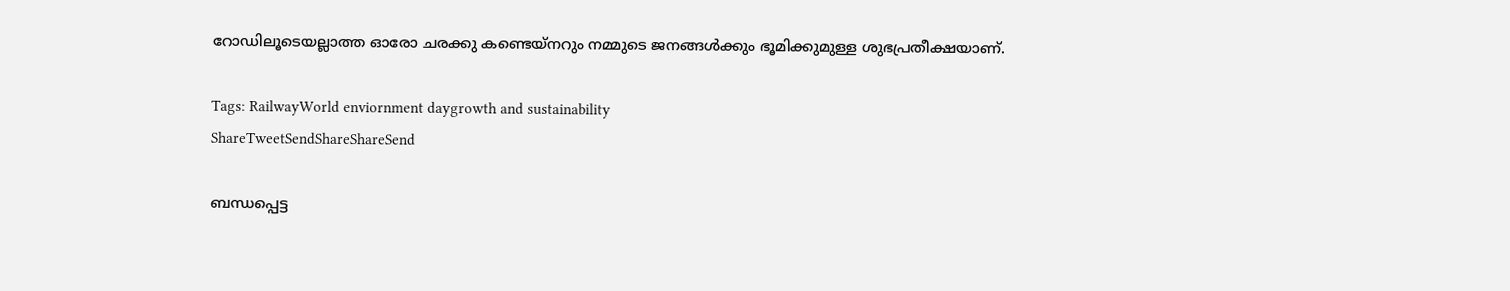റോഡിലൂടെയല്ലാത്ത ഓരോ ചരക്കു കണ്ടെയ്നറും നമ്മുടെ ജനങ്ങള്‍ക്കും ഭൂമിക്കുമുള്ള ശുഭപ്രതീക്ഷയാണ്.

Tags: RailwayWorld enviornment daygrowth and sustainability
ShareTweetSendShareShareSend

ബന്ധപ്പെട്ട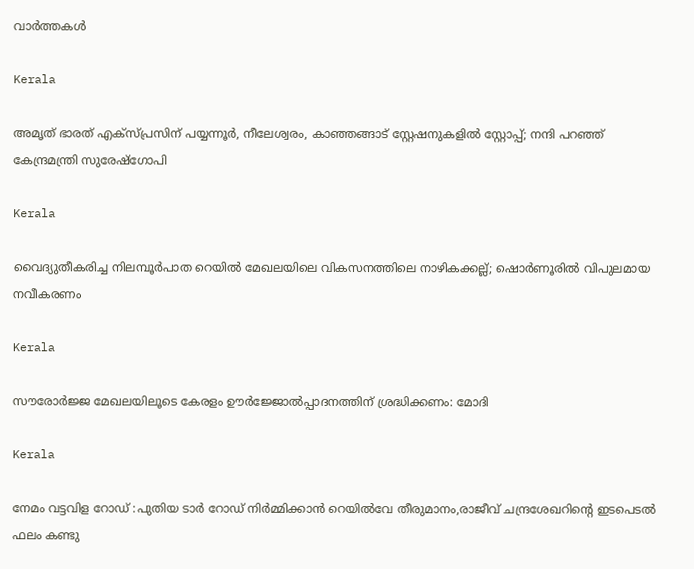വാര്‍ത്തകള്‍

Kerala

അമൃത് ഭാരത് എക്‌സ്പ്രസിന് പയ്യന്നൂർ, നീലേശ്വരം, കാഞ്ഞങ്ങാട് സ്റ്റേഷനുകളിൽ സ്റ്റോപ്പ്; നന്ദി പറഞ്ഞ് കേന്ദ്രമന്ത്രി സുരേഷ്ഗോപി

Kerala

വൈദ്യുതീകരിച്ച നിലമ്പൂര്‍പാത റെയിൽ മേഖലയിലെ വികസനത്തിലെ നാഴികക്കല്ല്; ഷൊർണൂരിൽ വിപുലമായ നവീകരണം

Kerala

സൗരോർജ്ജ മേഖലയിലൂടെ കേരളം ഊർജ്ജോൽപ്പാദനത്തിന് ശ്രദ്ധിക്കണം: മോദി

Kerala

നേമം വട്ടവിള റോഡ് :പുതിയ ടാര്‍ റോഡ് നിര്‍മ്മിക്കാന്‍ റെയില്‍വേ തീരുമാനം,രാജീവ് ചന്ദ്രശേഖറിന്റെ ഇടപെടല്‍ ഫലം കണ്ടു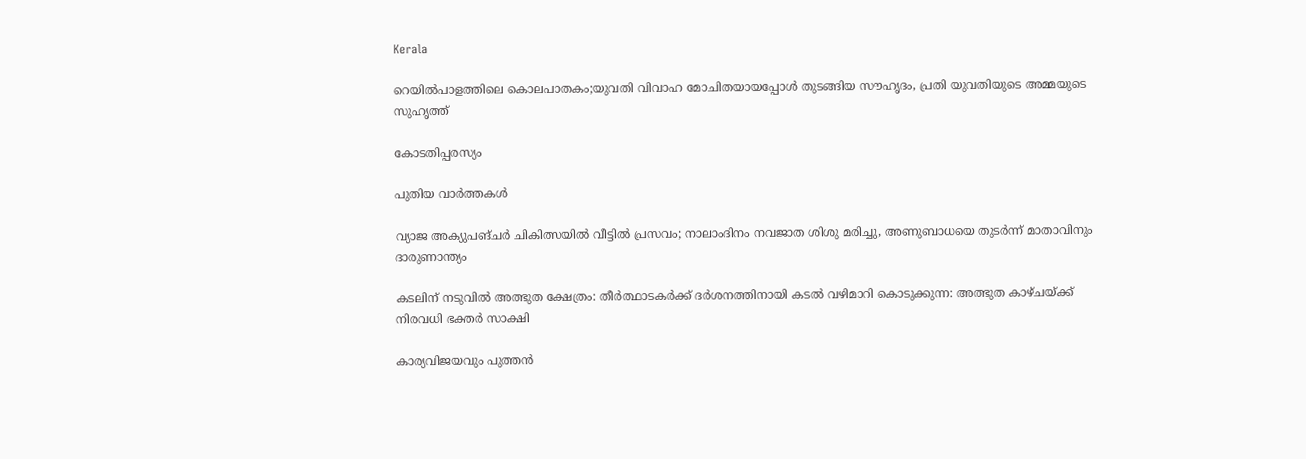Kerala

റെയില്‍പാളത്തിലെ കൊലപാതകം;യുവതി വിവാഹ മോചിതയായപ്പോള്‍ തുടങ്ങിയ സൗഹൃദം, പ്രതി യുവതിയുടെ അമ്മയുടെ സുഹൃത്ത്

കോടതിപ്പരസ്യം

പുതിയ വാര്‍ത്തകള്‍

വ്യാജ അക്യുപങ്ചർ ചികിത്സയിൽ വീട്ടിൽ പ്രസവം; നാലാംദിനം നവജാത ശിശു മരിച്ചു, അണുബാധയെ തുടർന്ന് മാതാവിനും ദാരുണാന്ത്യം

കടലിന് നടുവില്‍ അത്ഭുത ക്ഷേത്രം: തീര്‍ത്ഥാടകര്‍ക്ക് ദര്‍ശനത്തിനായി കടല്‍ വഴിമാറി കൊടുക്കുന്ന: അത്ഭുത കാഴ്ചയ്‌ക്ക് നിരവധി ഭക്തര്‍ സാക്ഷി

കാര്യവിജയവും പുത്തൻ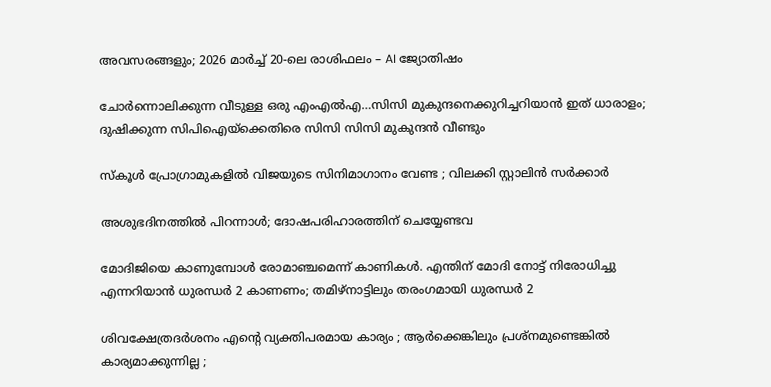അവസരങ്ങളും; 2026 മാർച്ച് 20-ലെ രാശിഫലം – AI ജ്യോതിഷം

ചോര്‍ന്നൊലിക്കുന്ന വീടുള്ള ഒരു എംഎല്‍എ…സിസി മുകുന്ദനെക്കുറിച്ചറിയാന്‍ ഇത് ധാരാളം; ദുഷിക്കുന്ന സിപിഐയ്‌ക്കെതിരെ സിസി സിസി മുകുന്ദന്‍ വീണ്ടും

സ്കൂൾ പ്രോഗ്രാമുകളിൽ വിജയുടെ സിനിമാഗാനം വേണ്ട ; വിലക്കി സ്റ്റാലിൻ സർക്കാർ

അശുഭദിനത്തിൽ പിറന്നാൾ; ദോഷപരിഹാരത്തിന് ചെയ്യേണ്ടവ

മോദിജിയെ കാണുമ്പോള്‍ രോമാഞ്ചമെന്ന് കാണികള്‍. എന്തിന് മോദി നോട്ട് നിരോധിച്ചു എന്നറിയാന്‍ ധുരന്ധര്‍ 2 കാണണം; തമിഴ്നാട്ടിലും തരംഗമായി ധുരന്ധര്‍ 2

ശിവക്ഷേത്രദർശനം എന്റെ വ്യക്തിപരമായ കാര്യം ; ആർക്കെങ്കിലും പ്രശ്‌നമുണ്ടെങ്കിൽ കാര്യമാക്കുന്നില്ല ;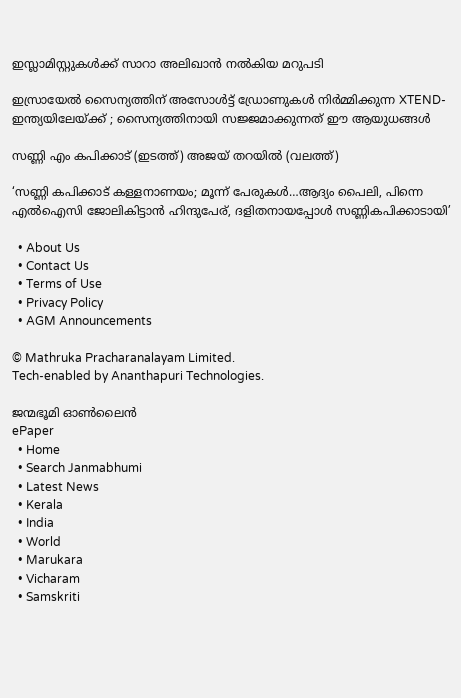ഇസ്ലാമിസ്റ്റുകൾക്ക് സാറാ അലിഖാൻ നൽകിയ മറുപടി

ഇസ്രായേൽ സൈന്യത്തിന് അസോൾട്ട് ഡ്രോണുകൾ നിർമ്മിക്കുന്ന XTEND- ഇന്ത്യയിലേയ്‌ക്ക് ; സൈന്യത്തിനായി സജ്ജമാക്കുന്നത് ഈ ആയുധങ്ങൾ

സണ്ണി എം കപിക്കാട് (ഇടത്ത്) അജയ് തറയില്‍ (വലത്ത്)

‘സണ്ണി കപിക്കാട് കള്ളനാണയം; മൂന്ന് പേരുകള്‍…ആദ്യം പൈലി, പിന്നെ എല്‍ഐസി ജോലികിട്ടാന്‍ ഹിന്ദുപേര്, ദളിതനായപ്പോള്‍ സണ്ണികപിക്കാടായി’

  • About Us
  • Contact Us
  • Terms of Use
  • Privacy Policy
  • AGM Announcements

© Mathruka Pracharanalayam Limited.
Tech-enabled by Ananthapuri Technologies.

ജന്മഭൂമി ഓണ്‍ലൈന്‍
ePaper
  • Home
  • Search Janmabhumi
  • Latest News
  • Kerala
  • India
  • World
  • Marukara
  • Vicharam
  • Samskriti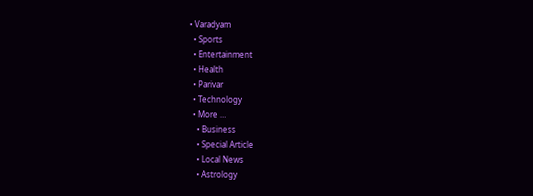• Varadyam
  • Sports
  • Entertainment
  • Health
  • Parivar
  • Technology
  • More …
    • Business
    • Special Article
    • Local News
    • Astrology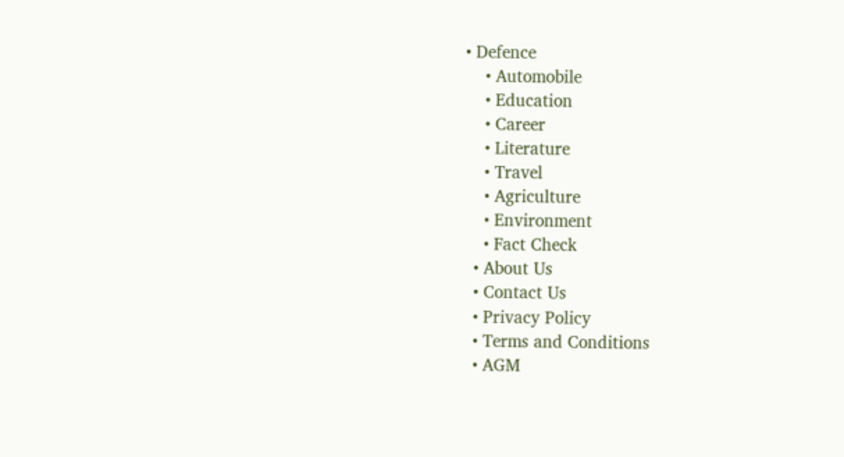• Defence
    • Automobile
    • Education
    • Career
    • Literature
    • Travel
    • Agriculture
    • Environment
    • Fact Check
  • About Us
  • Contact Us
  • Privacy Policy
  • Terms and Conditions
  • AGM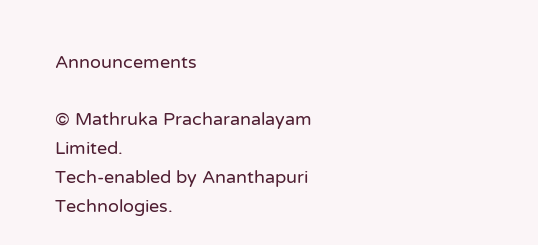Announcements

© Mathruka Pracharanalayam Limited.
Tech-enabled by Ananthapuri Technologies.